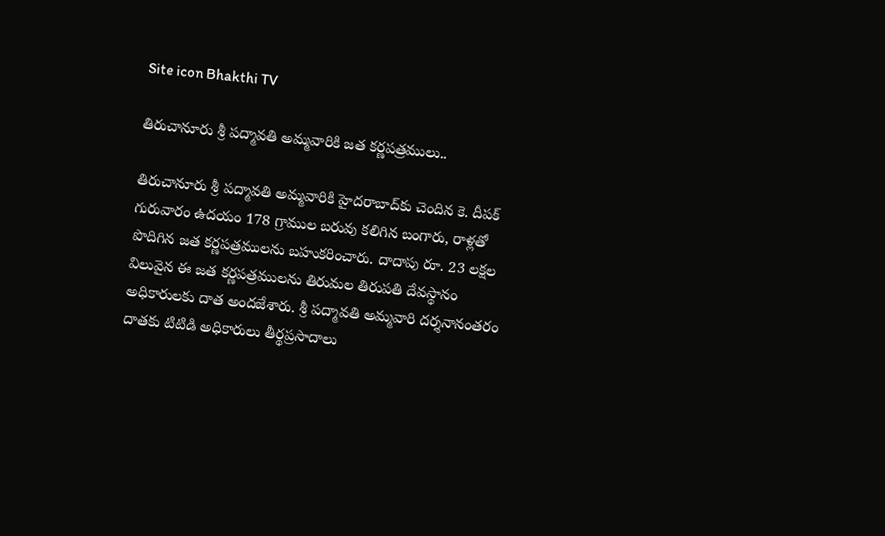Site icon Bhakthi TV

తిరుచానూరు శ్రీ పద్మావతి అమ్మవారికి జత కర్ణపత్రములు..

తిరుచానూరు శ్రీ పద్మావతి అమ్మవారికి హైదరాబాద్‌కు చెందిన కె. దీపక్ గురువారం ఉదయం 178 గ్రాముల బరువు కలిగిన బంగారు, రాళ్లతో పొదిగిన జత కర్ణపత్రములను బహుకరించారు. దాదాపు రూ. 23 లక్షల విలువైన ఈ జత కర్ణపత్రములను తిరుమల తిరుపతి దేవస్థానం అధికారులకు దాత అందజేశారు. శ్రీ పద్మావతి అమ్మవారి దర్శనానంతరం దాతకు టిటిడి అధికారులు తీర్థప్రసాదాలు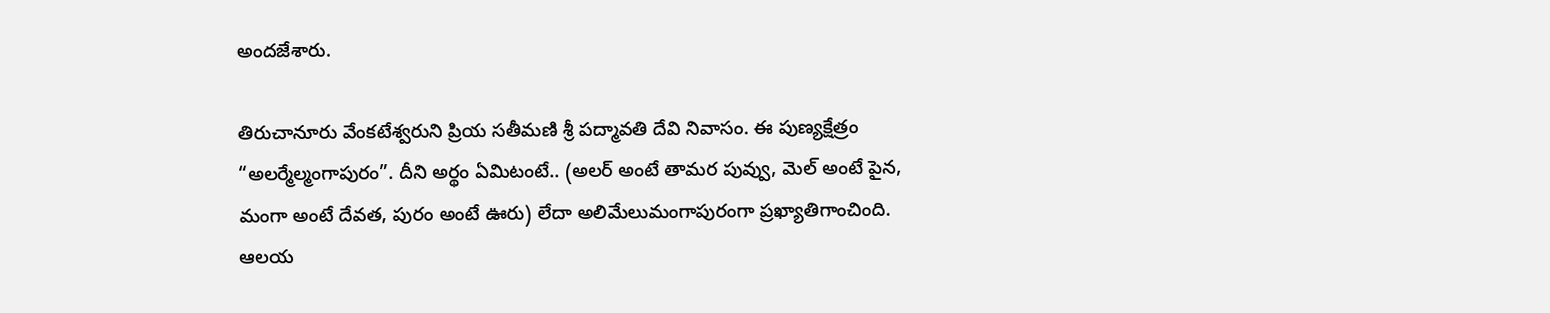అందజేశారు.

తిరుచానూరు వేంకటేశ్వరుని ప్రియ సతీమణి శ్రీ పద్మావతి దేవి నివాసం. ఈ పుణ్యక్షేత్రం “అలర్మేల్మంగాపురం”. దీని అర్థం ఏమిటంటే.. (అలర్ అంటే తామర పువ్వు, మెల్ అంటే పైన, మంగా అంటే దేవత, పురం అంటే ఊరు) లేదా అలిమేలుమంగాపురంగా ప్రఖ్యాతిగాంచింది. ఆలయ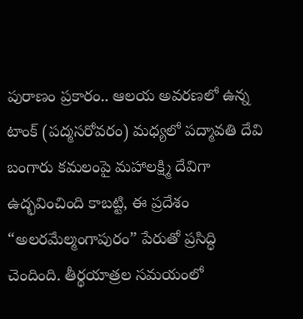పురాణం ప్రకారం.. ఆలయ అవరణలో ఉన్న టాంక్ (పద్మసరోవరం) మధ్యలో పద్మావతి దేవి బంగారు కమలంపై మహాలక్ష్మి దేవిగా ఉద్భవించింది కాబట్టి, ఈ ప్రదేశం “అలరమేల్మంగాపురం” పేరుతో ప్రసిద్ధి చెందింది. తీర్థయాత్రల సమయంలో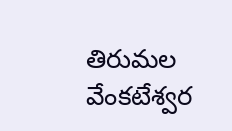తిరుమల వేంకటేశ్వర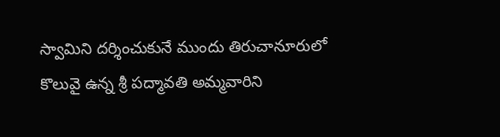స్వామిని దర్శించుకునే ముందు తిరుచానూరులో కొలువై ఉన్న శ్రీ పద్మావతి అమ్మవారిని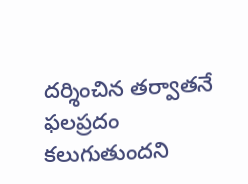దర్శించిన తర్వాతనే ఫలప్రదం కలుగుతుందని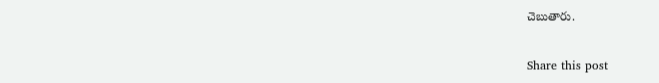చెబుతారు.

Share this post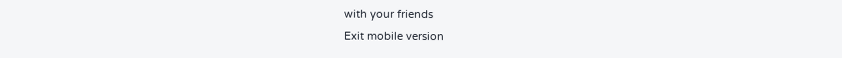with your friends
Exit mobile version